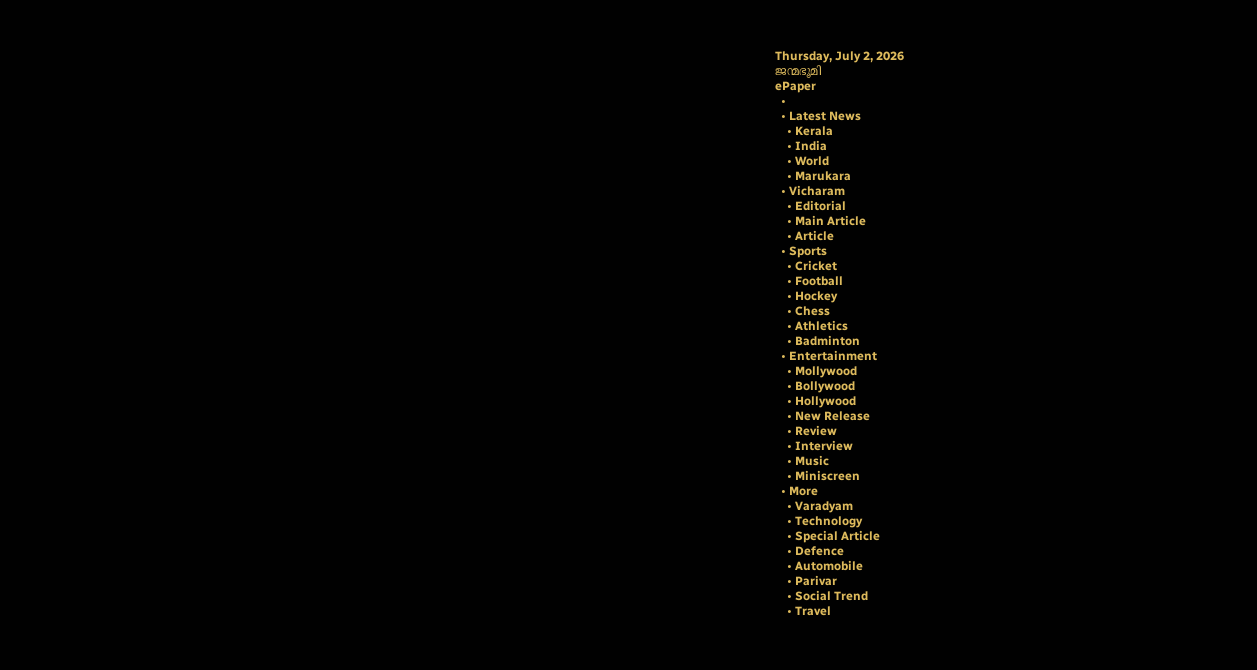Thursday, July 2, 2026
ജന്മഭൂമി
ePaper
  •
  • Latest News
    • Kerala
    • India
    • World
    • Marukara
  • Vicharam
    • Editorial
    • Main Article
    • Article
  • Sports
    • Cricket
    • Football
    • Hockey
    • Chess
    • Athletics
    • Badminton
  • Entertainment
    • Mollywood
    • Bollywood
    • Hollywood
    • New Release
    • Review
    • Interview
    • Music
    • Miniscreen
  • More
    • Varadyam
    • Technology
    • Special Article
    • Defence
    • Automobile
    • Parivar
    • Social Trend
    • Travel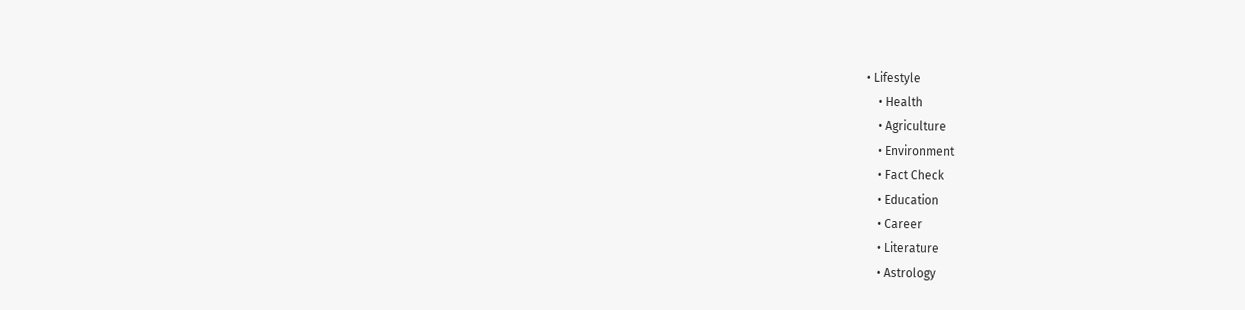• Lifestyle
    • Health
    • Agriculture
    • Environment
    • Fact Check
    • Education
    • Career
    • Literature
    • Astrology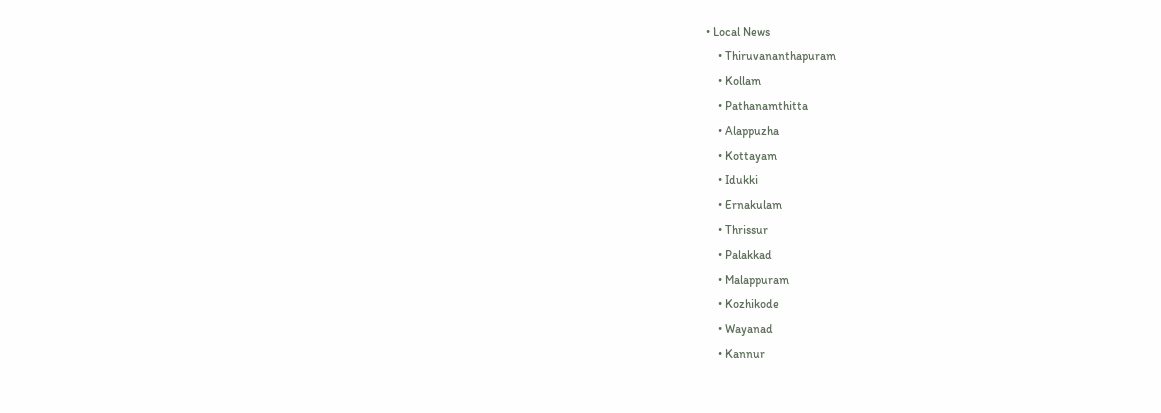• Local News
    • Thiruvananthapuram
    • Kollam
    • Pathanamthitta
    • Alappuzha
    • Kottayam
    • Idukki
    • Ernakulam
    • Thrissur
    • Palakkad
    • Malappuram
    • Kozhikode
    • Wayanad
    • Kannur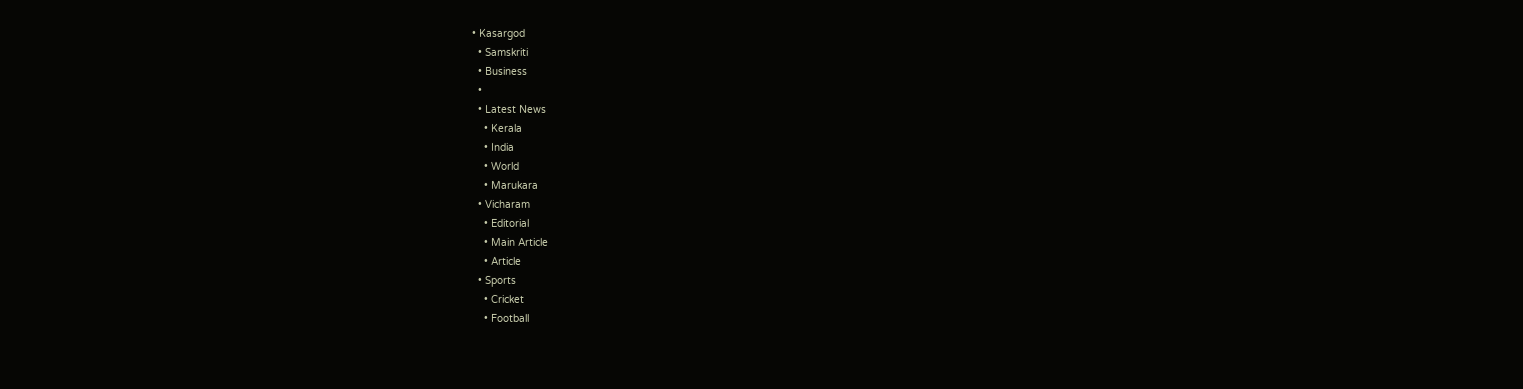• Kasargod
  • Samskriti
  • Business
  •
  • Latest News
    • Kerala
    • India
    • World
    • Marukara
  • Vicharam
    • Editorial
    • Main Article
    • Article
  • Sports
    • Cricket
    • Football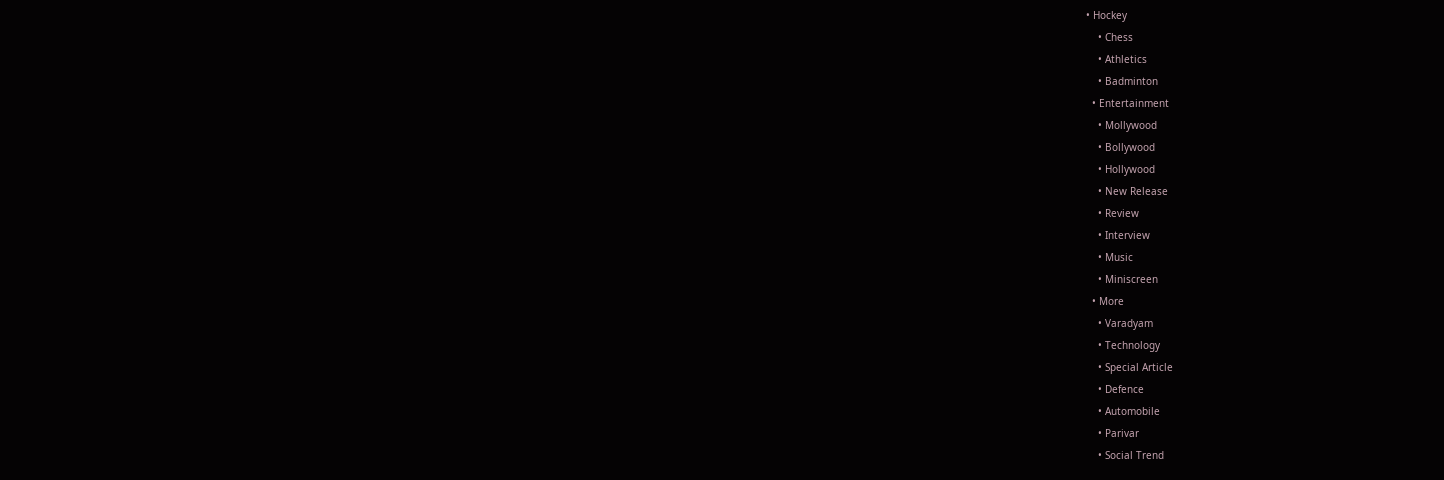• Hockey
    • Chess
    • Athletics
    • Badminton
  • Entertainment
    • Mollywood
    • Bollywood
    • Hollywood
    • New Release
    • Review
    • Interview
    • Music
    • Miniscreen
  • More
    • Varadyam
    • Technology
    • Special Article
    • Defence
    • Automobile
    • Parivar
    • Social Trend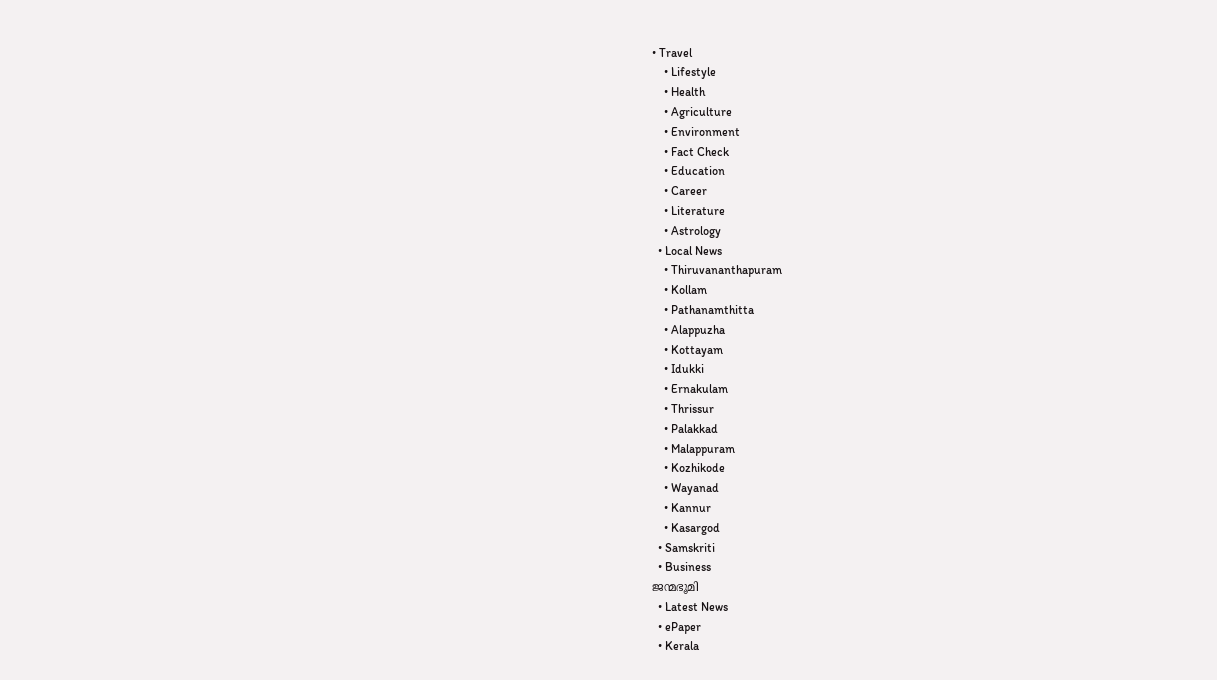• Travel
    • Lifestyle
    • Health
    • Agriculture
    • Environment
    • Fact Check
    • Education
    • Career
    • Literature
    • Astrology
  • Local News
    • Thiruvananthapuram
    • Kollam
    • Pathanamthitta
    • Alappuzha
    • Kottayam
    • Idukki
    • Ernakulam
    • Thrissur
    • Palakkad
    • Malappuram
    • Kozhikode
    • Wayanad
    • Kannur
    • Kasargod
  • Samskriti
  • Business
ജന്മഭൂമി
  • Latest News
  • ePaper
  • Kerala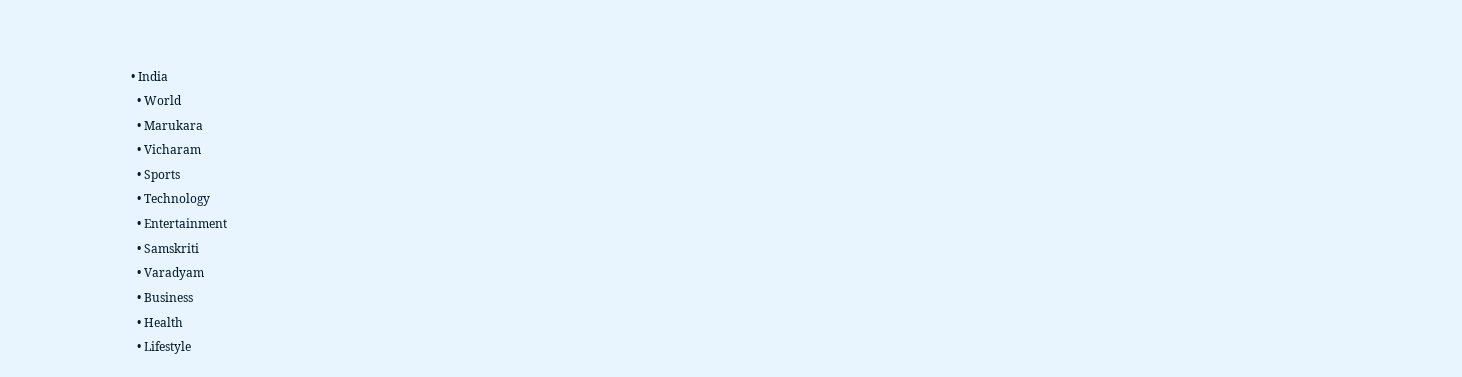• India
  • World
  • Marukara
  • Vicharam
  • Sports
  • Technology
  • Entertainment
  • Samskriti
  • Varadyam
  • Business
  • Health
  • Lifestyle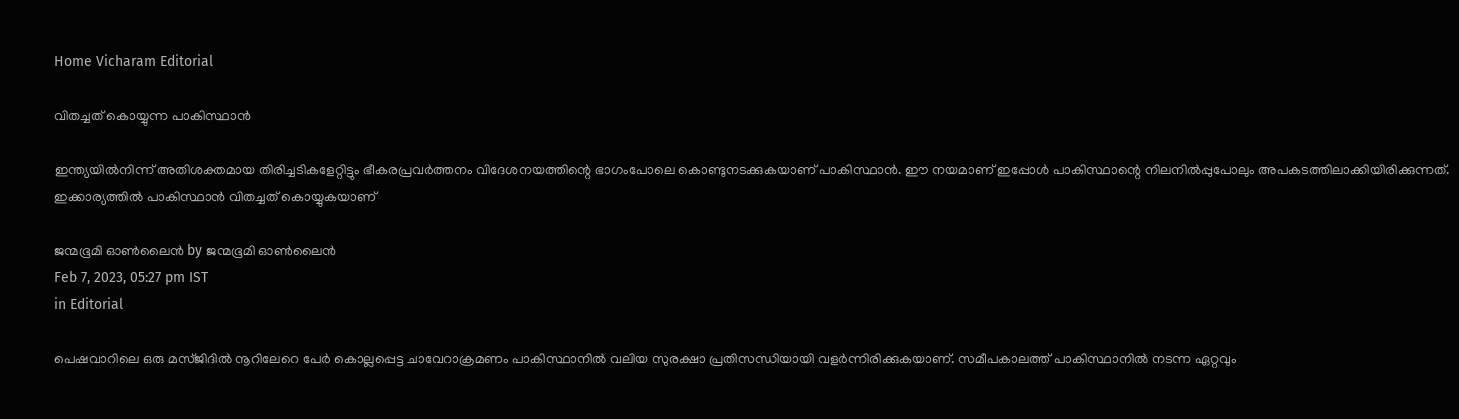Home Vicharam Editorial

വിതച്ചത് കൊയ്യുന്ന പാകിസ്ഥാന്‍

ഇന്ത്യയില്‍നിന്ന് അതിശക്തമായ തിരിച്ചടികളേറ്റിട്ടും ഭീകരപ്രവര്‍ത്തനം വിദേശനയത്തിന്റെ ഭാഗംപോലെ കൊണ്ടുനടക്കുകയാണ് പാകിസ്ഥാന്‍. ഈ നയമാണ് ഇപ്പോള്‍ പാകിസ്ഥാന്റെ നിലനില്‍പ്പുപോലും അപകടത്തിലാക്കിയിരിക്കുന്നത്. ഇക്കാര്യത്തില്‍ പാകിസ്ഥാന്‍ വിതച്ചത് കൊയ്യുകയാണ്

ജന്മഭൂമി ഓണ്‍ലൈന്‍ by ജന്മഭൂമി ഓണ്‍ലൈന്‍
Feb 7, 2023, 05:27 pm IST
in Editorial

പെഷവാറിലെ ഒരു മസ്ജിദില്‍ നൂറിലേറെ പേര്‍ കൊല്ലപ്പെട്ട ചാവേറാക്രമണം പാകിസ്ഥാനില്‍ വലിയ സുരക്ഷാ പ്രതിസന്ധിയായി വളര്‍ന്നിരിക്കുകയാണ്. സമീപകാലത്ത് പാകിസ്ഥാനില്‍ നടന്ന ഏറ്റവും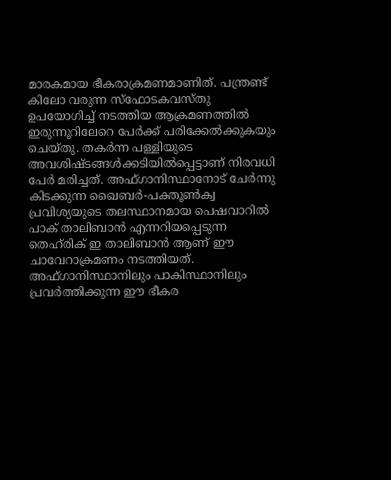മാരകമായ ഭീകരാക്രമണമാണിത്. പന്ത്രണ്ട് കിലോ വരുന്ന സ്‌ഫോടകവസ്തു ഉപയോഗിച്ച് നടത്തിയ ആക്രമണത്തില്‍ ഇരുന്നൂറിലേറെ പേര്‍ക്ക് പരിക്കേല്‍ക്കുകയും ചെയ്തു. തകര്‍ന്ന പള്ളിയുടെ അവശിഷ്ടങ്ങള്‍ക്കടിയില്‍പ്പെട്ടാണ് നിരവധി പേര്‍ മരിച്ചത്. അഫ്ഗാനിസ്ഥാനോട് ചേര്‍ന്നു കിടക്കുന്ന ഖൈബര്‍-പക്തൂണ്‍ക്വ പ്രവിശ്യയുടെ തലസ്ഥാനമായ പെഷവാറില്‍ പാക് താലിബാന്‍ എന്നറിയപ്പെടുന്ന തെഹ്‌രിക് ഇ താലിബാന്‍ ആണ് ഈ ചാവേറാക്രമണം നടത്തിയത്. അഫ്ഗാനിസ്ഥാനിലും പാകിസ്ഥാനിലും പ്രവര്‍ത്തിക്കുന്ന ഈ ഭീകര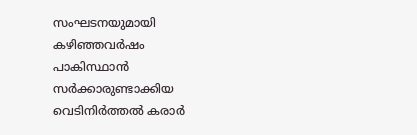സംഘടനയുമായി കഴിഞ്ഞവര്‍ഷം പാകിസ്ഥാന്‍ സര്‍ക്കാരുണ്ടാക്കിയ വെടിനിര്‍ത്തല്‍ കരാര്‍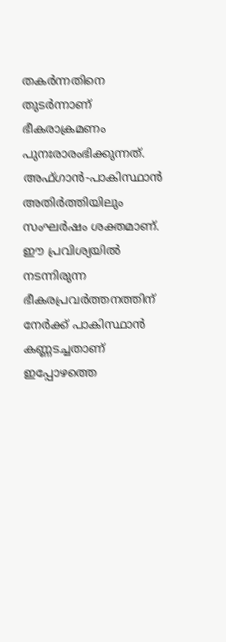തകര്‍ന്നതിനെ തുടര്‍ന്നാണ് ഭീകരാക്രമണം പുനഃരാരംഭിക്കുന്നത്. അഫ്ഗാന്‍-പാകിസ്ഥാന്‍ അതിര്‍ത്തിയിലും സംഘര്‍ഷം ശക്തമാണ്.  ഈ പ്രവിശ്യയില്‍ നടന്നിരുന്ന ഭീകരപ്രവര്‍ത്തനത്തിന് നേര്‍ക്ക് പാകിസ്ഥാന്‍ കണ്ണടച്ചതാണ് ഇപ്പോഴത്തെ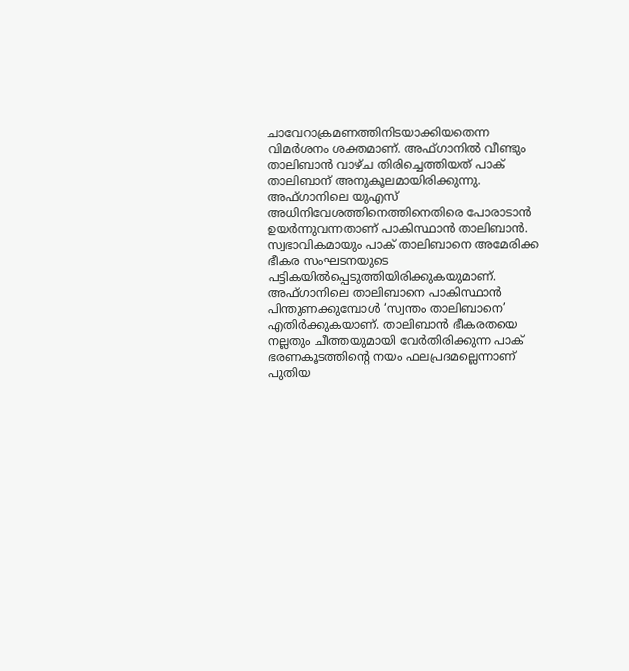ചാവേറാക്രമണത്തിനിടയാക്കിയതെന്ന വിമര്‍ശനം ശക്തമാണ്. അഫ്ഗാനില്‍ വീണ്ടും താലിബാന്‍ വാഴ്ച തിരിച്ചെത്തിയത് പാക് താലിബാന് അനുകൂലമായിരിക്കുന്നു. അഫ്ഗാനിലെ യുഎസ് അധിനിവേശത്തിനെത്തിനെതിരെ പോരാടാന്‍ ഉയര്‍ന്നുവന്നതാണ് പാകിസ്ഥാന്‍ താലിബാന്‍. സ്വഭാവികമായും പാക് താലിബാനെ അമേരിക്ക ഭീകര സംഘടനയുടെ പട്ടികയില്‍പ്പെടുത്തിയിരിക്കുകയുമാണ്. അഫ്ഗാനിലെ താലിബാനെ പാകിസ്ഥാന്‍ പിന്തുണക്കുമ്പോള്‍ ‘സ്വന്തം താലിബാനെ’ എതിര്‍ക്കുകയാണ്. താലിബാന്‍ ഭീകരതയെ നല്ലതും ചീത്തയുമായി വേര്‍തിരിക്കുന്ന പാക് ഭരണകൂടത്തിന്റെ നയം ഫലപ്രദമല്ലെന്നാണ് പുതിയ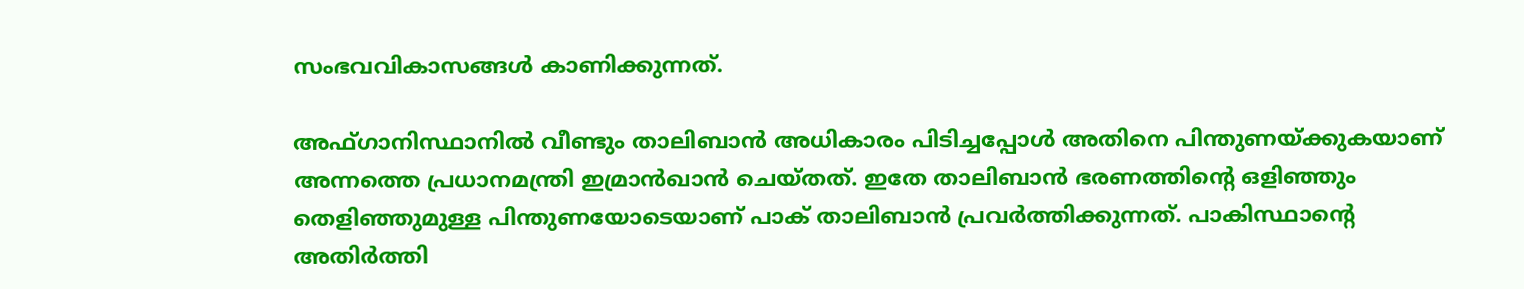സംഭവവികാസങ്ങള്‍ കാണിക്കുന്നത്.

അഫ്ഗാനിസ്ഥാനില്‍ വീണ്ടും താലിബാന്‍ അധികാരം പിടിച്ചപ്പോള്‍ അതിനെ പിന്തുണയ്‌ക്കുകയാണ് അന്നത്തെ പ്രധാനമന്ത്രി ഇമ്രാന്‍ഖാന്‍ ചെയ്തത്. ഇതേ താലിബാന്‍ ഭരണത്തിന്റെ ഒളിഞ്ഞും തെളിഞ്ഞുമുള്ള പിന്തുണയോടെയാണ് പാക് താലിബാന്‍ പ്രവര്‍ത്തിക്കുന്നത്. പാകിസ്ഥാന്റെ അതിര്‍ത്തി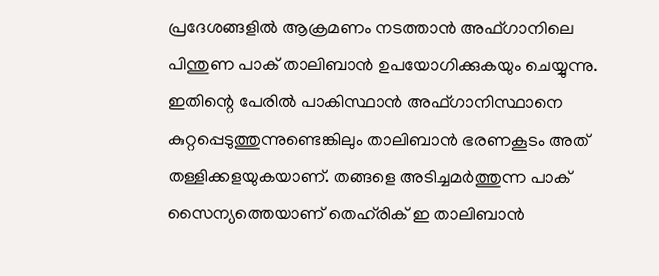പ്രദേശങ്ങളില്‍ ആക്രമണം നടത്താന്‍ അഫ്ഗാനിലെ പിന്തുണ പാക് താലിബാന്‍ ഉപയോഗിക്കുകയും ചെയ്യുന്നു. ഇതിന്റെ പേരില്‍ പാകിസ്ഥാന്‍ അഫ്ഗാനിസ്ഥാനെ കുറ്റപ്പെടുത്തുന്നുണ്ടെങ്കിലും താലിബാന്‍ ഭരണകൂടം അത് തള്ളിക്കളയുകയാണ്. തങ്ങളെ അടിച്ചമര്‍ത്തുന്ന പാക് സൈന്യത്തെയാണ് തെഹ്‌രിക് ഇ താലിബാന്‍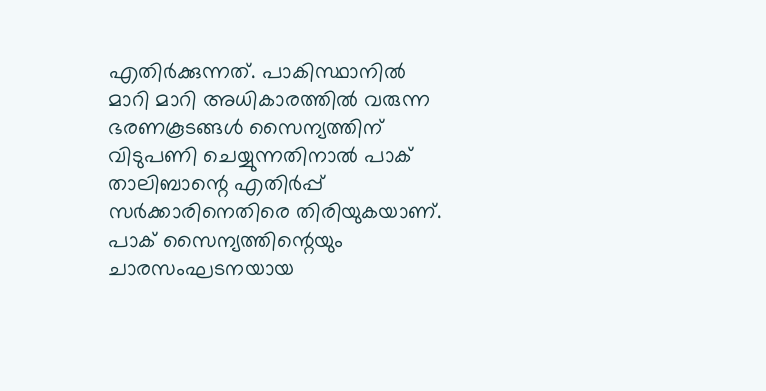എതിര്‍ക്കുന്നത്. പാകിസ്ഥാനില്‍ മാറി മാറി അധികാരത്തില്‍ വരുന്ന ഭരണകൂടങ്ങള്‍ സൈന്യത്തിന് വിടുപണി ചെയ്യുന്നതിനാല്‍ പാക് താലിബാന്റെ എതിര്‍പ്പ് സര്‍ക്കാരിനെതിരെ തിരിയുകയാണ്. പാക് സൈന്യത്തിന്റെയും ചാരസംഘടനയായ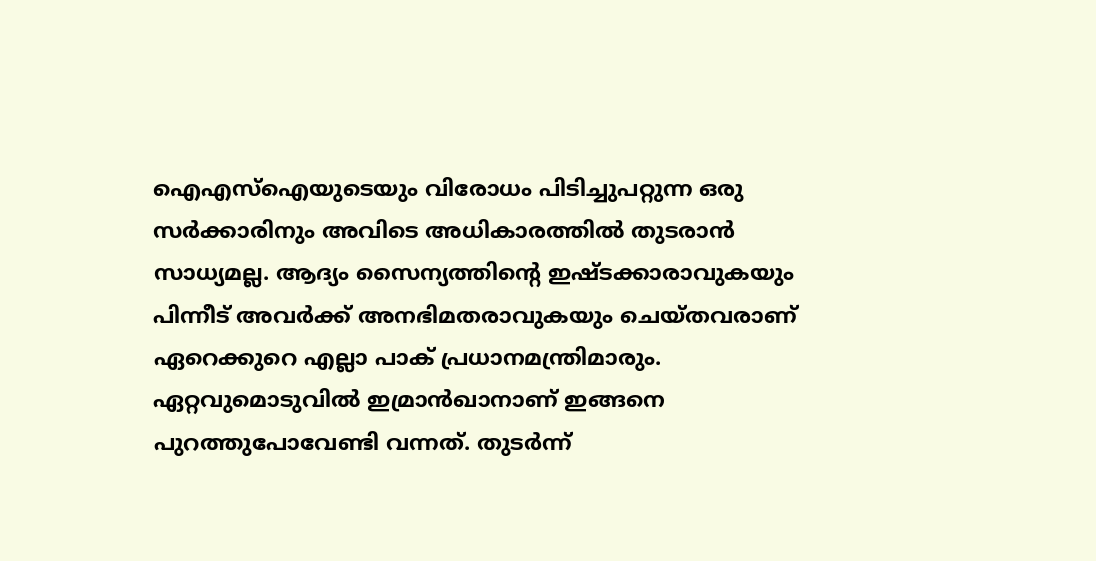ഐഎസ്ഐയുടെയും വിരോധം പിടിച്ചുപറ്റുന്ന ഒരു സര്‍ക്കാരിനും അവിടെ അധികാരത്തില്‍ തുടരാന്‍ സാധ്യമല്ല. ആദ്യം സൈന്യത്തിന്റെ ഇഷ്ടക്കാരാവുകയും പിന്നീട് അവര്‍ക്ക് അനഭിമതരാവുകയും ചെയ്തവരാണ് ഏറെക്കുറെ എല്ലാ പാക് പ്രധാനമന്ത്രിമാരും. ഏറ്റവുമൊടുവില്‍ ഇമ്രാന്‍ഖാനാണ് ഇങ്ങനെ പുറത്തുപോവേണ്ടി വന്നത്. തുടര്‍ന്ന്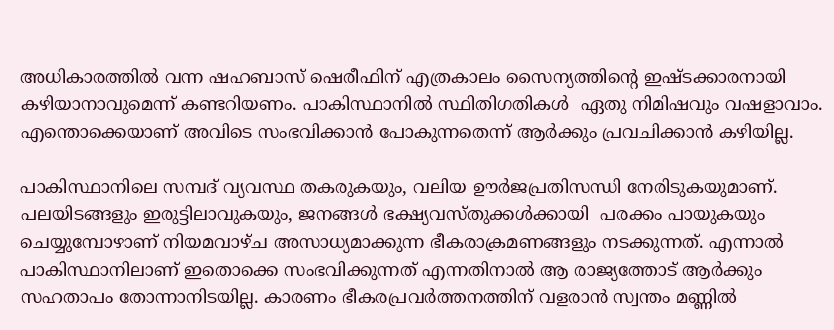അധികാരത്തില്‍ വന്ന ഷഹബാസ് ഷെരീഫിന് എത്രകാലം സൈന്യത്തിന്റെ ഇഷ്ടക്കാരനായി കഴിയാനാവുമെന്ന് കണ്ടറിയണം. പാകിസ്ഥാനില്‍ സ്ഥിതിഗതികള്‍  ഏതു നിമിഷവും വഷളാവാം. എന്തൊക്കെയാണ് അവിടെ സംഭവിക്കാന്‍ പോകുന്നതെന്ന് ആര്‍ക്കും പ്രവചിക്കാന്‍ കഴിയില്ല.

പാകിസ്ഥാനിലെ സമ്പദ് വ്യവസ്ഥ തകരുകയും, വലിയ ഊര്‍ജപ്രതിസന്ധി നേരിടുകയുമാണ്. പലയിടങ്ങളും ഇരുട്ടിലാവുകയും, ജനങ്ങള്‍ ഭക്ഷ്യവസ്തുക്കള്‍ക്കായി  പരക്കം പായുകയും ചെയ്യുമ്പോഴാണ് നിയമവാഴ്ച അസാധ്യമാക്കുന്ന ഭീകരാക്രമണങ്ങളും നടക്കുന്നത്. എന്നാല്‍ പാകിസ്ഥാനിലാണ് ഇതൊക്കെ സംഭവിക്കുന്നത് എന്നതിനാല്‍ ആ രാജ്യത്തോട് ആര്‍ക്കും സഹതാപം തോന്നാനിടയില്ല. കാരണം ഭീകരപ്രവര്‍ത്തനത്തിന് വളരാന്‍ സ്വന്തം മണ്ണില്‍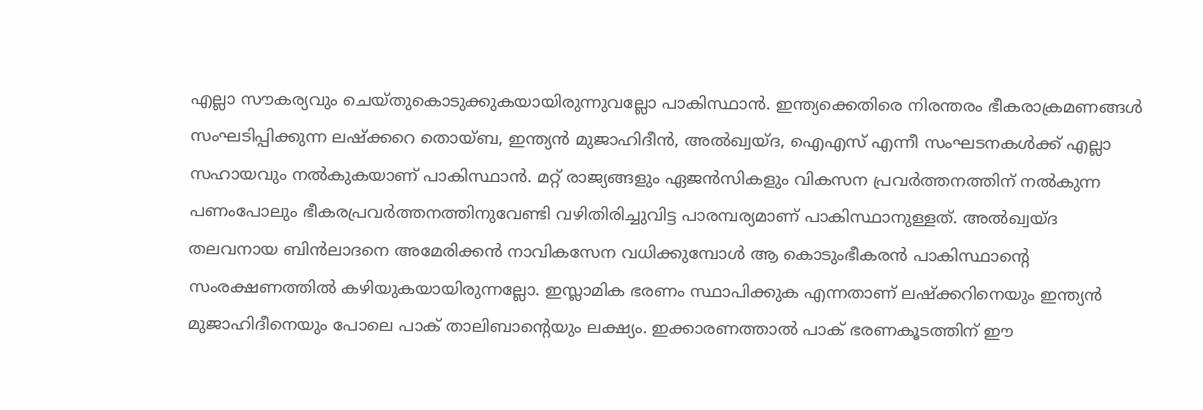എല്ലാ സൗകര്യവും ചെയ്തുകൊടുക്കുകയായിരുന്നുവല്ലോ പാകിസ്ഥാന്‍. ഇന്ത്യക്കെതിരെ നിരന്തരം ഭീകരാക്രമണങ്ങള്‍ സംഘടിപ്പിക്കുന്ന ലഷ്‌ക്കറെ തൊയ്ബ, ഇന്ത്യന്‍ മുജാഹിദീന്‍, അല്‍ഖ്വയ്ദ, ഐഎസ് എന്നീ സംഘടനകള്‍ക്ക് എല്ലാ സഹായവും നല്‍കുകയാണ് പാകിസ്ഥാന്‍. മറ്റ് രാജ്യങ്ങളും ഏജന്‍സികളും വികസന പ്രവര്‍ത്തനത്തിന് നല്‍കുന്ന പണംപോലും ഭീകരപ്രവര്‍ത്തനത്തിനുവേണ്ടി വഴിതിരിച്ചുവിട്ട പാരമ്പര്യമാണ് പാകിസ്ഥാനുള്ളത്. അല്‍ഖ്വയ്ദ തലവനായ ബിന്‍ലാദനെ അമേരിക്കന്‍ നാവികസേന വധിക്കുമ്പോള്‍ ആ കൊടുംഭീകരന്‍ പാകിസ്ഥാന്റെ സംരക്ഷണത്തില്‍ കഴിയുകയായിരുന്നല്ലോ. ഇസ്ലാമിക ഭരണം സ്ഥാപിക്കുക എന്നതാണ് ലഷ്‌ക്കറിനെയും ഇന്ത്യന്‍ മുജാഹിദീനെയും പോലെ പാക് താലിബാന്റെയും ലക്ഷ്യം. ഇക്കാരണത്താല്‍ പാക് ഭരണകൂടത്തിന് ഈ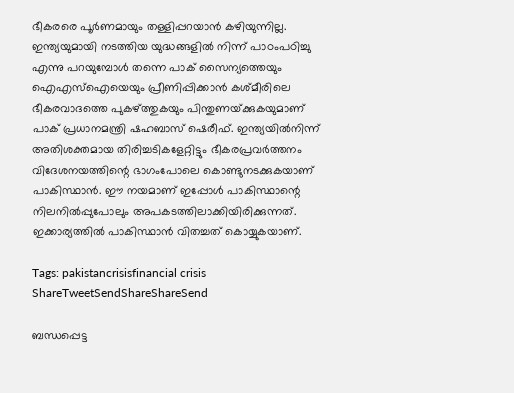ഭീകരരെ പൂര്‍ണമായും തള്ളിപ്പറയാന്‍ കഴിയുന്നില്ല. ഇന്ത്യയുമായി നടത്തിയ യുദ്ധങ്ങളില്‍ നിന്ന് പാഠംപഠിച്ചു എന്നു പറയുമ്പോള്‍ തന്നെ പാക് സൈന്യത്തെയും ഐഎസ്‌ഐയെയും പ്രീണിപ്പിക്കാന്‍ കശ്മീരിലെ ഭീകരവാദത്തെ പുകഴ്‌ത്തുകയും പിന്തുണയ്‌ക്കുകയുമാണ് പാക് പ്രധാനമന്ത്രി ഷഹബാസ് ഷെരീഫ്. ഇന്ത്യയില്‍നിന്ന് അതിശക്തമായ തിരിച്ചടികളേറ്റിട്ടും ഭീകരപ്രവര്‍ത്തനം വിദേശനയത്തിന്റെ ഭാഗംപോലെ കൊണ്ടുനടക്കുകയാണ് പാകിസ്ഥാന്‍. ഈ നയമാണ് ഇപ്പോള്‍ പാകിസ്ഥാന്റെ നിലനില്‍പ്പുപോലും അപകടത്തിലാക്കിയിരിക്കുന്നത്. ഇക്കാര്യത്തില്‍ പാകിസ്ഥാന്‍ വിതച്ചത് കൊയ്യുകയാണ്.

Tags: pakistancrisisfinancial crisis
ShareTweetSendShareShareSend

ബന്ധപ്പെട്ട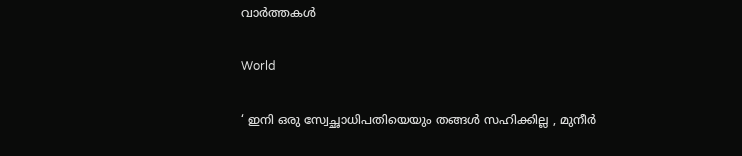വാര്‍ത്തകള്‍

World

‘ ഇനി ഒരു സ്വേച്ഛാധിപതിയെയും തങ്ങൾ സഹിക്കില്ല , മുനീർ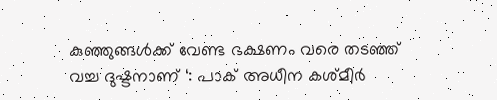കുഞ്ഞുങ്ങൾക്ക് വേണ്ട ഭക്ഷണം വരെ തടഞ്ഞ് വച്ച ദുഷ്ടനാണ് ‘: പാക് അധീന കശ്മീർ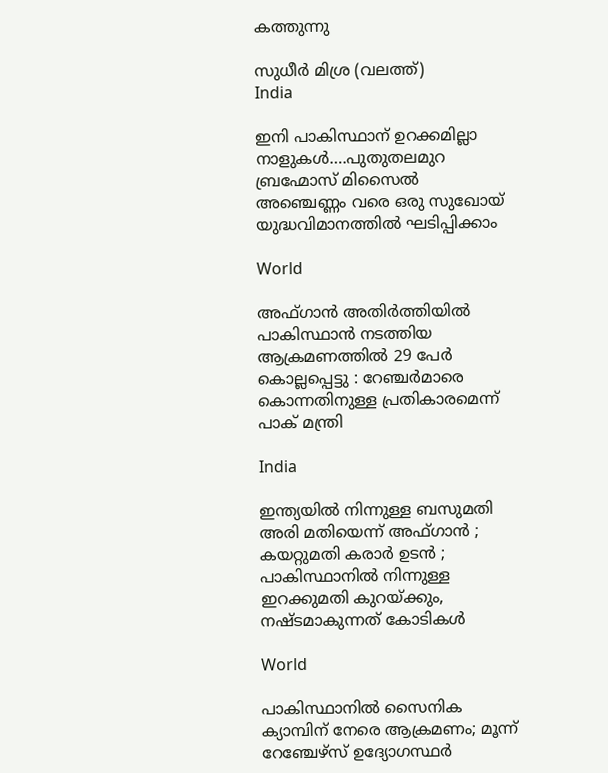കത്തുന്നു

സുധീര്‍ മിശ്ര (വലത്ത്)
India

ഇനി പാകിസ്ഥാന് ഉറക്കമില്ലാ നാളുകള്‍….പുതുതലമുറ ബ്രഹ്മോസ് മിസൈല്‍ അഞ്ചെണ്ണം വരെ ഒരു സുഖോയ് യുദ്ധവിമാനത്തില്‍ ഘടിപ്പിക്കാം

World

അഫ്ഗാൻ അതിർത്തിയിൽ പാകിസ്ഥാൻ നടത്തിയ ആക്രമണത്തിൽ 29 പേർ കൊല്ലപ്പെട്ടു : റേഞ്ചർമാരെ കൊന്നതിനുള്ള പ്രതികാരമെന്ന് പാക് മന്ത്രി

India

ഇന്ത്യയിൽ നിന്നുള്ള ബസുമതി അരി മതിയെന്ന് അഫ്ഗാൻ ; കയറ്റുമതി കരാർ ഉടൻ ; പാകിസ്ഥാനിൽ നിന്നുള്ള ഇറക്കുമതി കുറയ്‌ക്കും, നഷ്ടമാകുന്നത് കോടികൾ

World

പാകിസ്ഥാനിൽ സൈനിക ക്യാമ്പിന് നേരെ ആക്രമണം; മൂന്ന് റേഞ്ചേഴ്‌സ് ഉദ്യോഗസ്ഥര്‍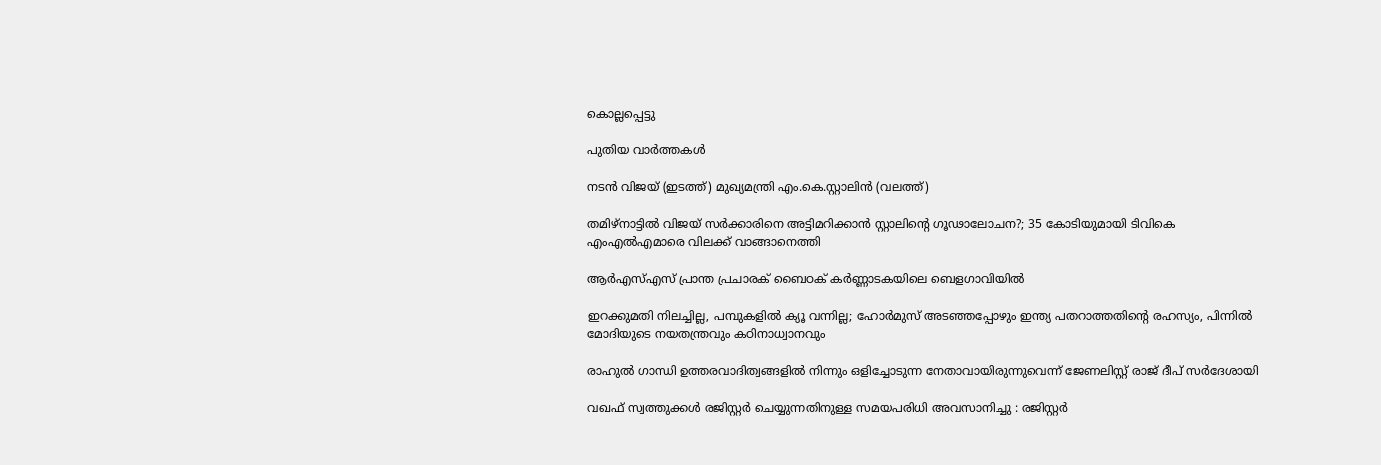കൊല്ലപ്പെട്ടു

പുതിയ വാര്‍ത്തകള്‍

നടന്‍ വിജയ് (ഇടത്ത്) മുഖ്യമന്ത്രി എം.കെ.സ്റ്റാലിന്‍ (വലത്ത്)

തമിഴ്‌നാട്ടിൽ വിജയ്‌ സർക്കാരിനെ അട്ടിമറിക്കാൻ സ്റ്റാലിന്റെ ഗൂഢാലോചന?; 35 കോടിയുമായി ടിവികെ എംഎല്‍എമാരെ വിലക്ക് വാങ്ങാനെത്തി

ആർഎസ്എസ് പ്രാന്ത പ്രചാരക് ബൈഠക് കര്‍ണ്ണാടകയിലെ ബെളഗാവിയിൽ

ഇറക്കുമതി നിലച്ചില്ല, പമ്പുകളിൽ ക്യൂ വന്നില്ല; ഹോർമുസ് അടഞ്ഞപ്പോഴും ഇന്ത്യ പതറാത്തതിന്റെ രഹസ്യം, പിന്നില്‍ മോദിയുടെ നയതന്ത്രവും കഠിനാധ്വാനവും

രാഹുല്‍ ഗാന്ധി ഉത്തരവാദിത്വങ്ങളില്‍ നിന്നും ഒളിച്ചോടുന്ന നേതാവായിരുന്നുവെന്ന് ജേണലിസ്റ്റ് രാജ് ദീപ് സര്‍ദേശായി

വഖഫ് സ്വത്തുക്കൾ രജിസ്റ്റർ ചെയ്യുന്നതിനുള്ള സമയപരിധി അവസാനിച്ചു : രജിസ്റ്റർ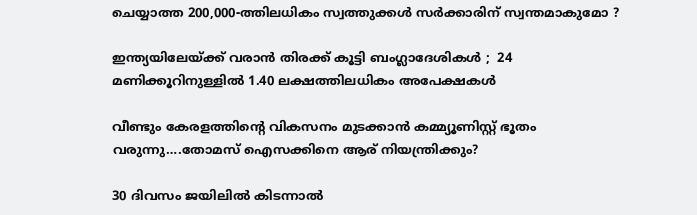ചെയ്യാത്ത 200,000-ത്തിലധികം സ്വത്തുക്കൾ സർക്കാരിന് സ്വന്തമാകുമോ ?

ഇന്ത്യയിലേയ്‌ക്ക് വരാൻ തിരക്ക് കൂട്ടി ബംഗ്ലാദേശികൾ ;  24 മണിക്കൂറിനുള്ളിൽ 1.40 ലക്ഷത്തിലധികം അപേക്ഷകൾ

വീണ്ടും കേരളത്തിന്റെ വികസനം മുടക്കാന്‍ കമ്മ്യൂണിസ്റ്റ് ഭൂതം വരുന്നു….തോമസ് ഐസക്കിനെ ആര് നിയന്ത്രിക്കും?

30 ദിവസം ജയിലിൽ കിടന്നാൽ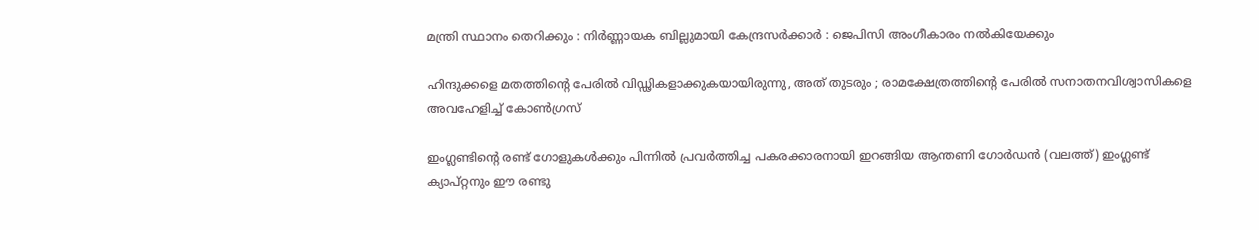മന്ത്രി സ്ഥാനം തെറിക്കും : നിർണ്ണായക ബില്ലുമായി കേന്ദ്രസർക്കാർ : ജെപിസി അംഗീകാരം നൽകിയേക്കും

ഹിന്ദുക്കളെ മതത്തിന്റെ പേരിൽ വിഡ്ഢികളാക്കുകയായിരുന്നു, അത് തുടരും ; രാമക്ഷേത്രത്തിന്റെ പേരിൽ സനാതനവിശ്വാസികളെ അവഹേളിച്ച് കോൺഗ്രസ്

ഇംഗ്ലണ്ടിന്‍റെ രണ്ട് ഗോളുകള്‍ക്കും പിന്നില്‍ പ്രവര്‍ത്തിച്ച പകരക്കാരനായി ഇറങ്ങിയ ആന്തണി ഗോര്‍ഡന്‍ (വലത്ത്) ഇംഗ്ലണ്ട് ക്യാപ്റ്റനും ഈ രണ്ടു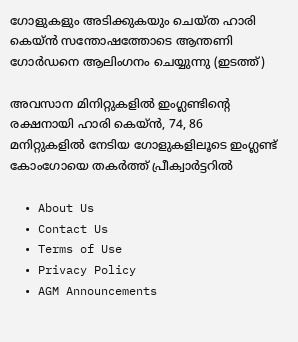ഗോളുകളും അടിക്കുകയും ചെയ്ത ഹാരി കെയ്ന്‍ സന്തോഷത്തോടെ ആന്തണി ഗോര്‍ഡനെ ആലിംഗനം ചെയ്യുന്നു (ഇടത്ത്)

അവസാന മിനിറ്റുകളില്‍ ഇംഗ്ലണ്ടിന്റെ രക്ഷനായി ഹാരി കെയ്ന്‍, 74, 86 മനിറ്റുകളില്‍ നേടിയ ഗോളുകളിലൂടെ ഇംഗ്ലണ്ട് കോംഗോയെ തകര്‍ത്ത് പ്രീക്വാര്‍ട്ടറില്‍

  • About Us
  • Contact Us
  • Terms of Use
  • Privacy Policy
  • AGM Announcements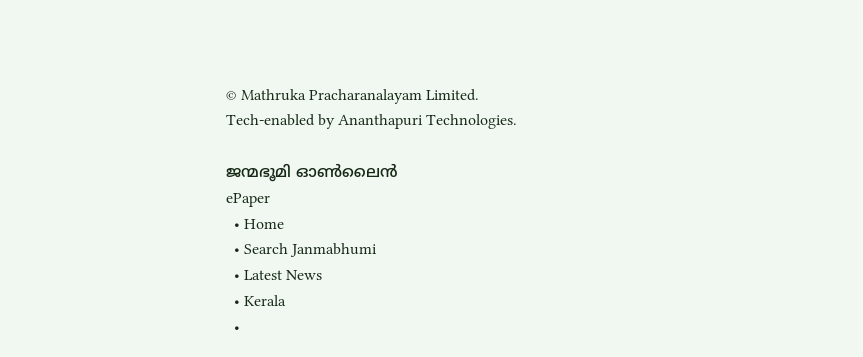© Mathruka Pracharanalayam Limited.
Tech-enabled by Ananthapuri Technologies.

ജന്മഭൂമി ഓണ്‍ലൈന്‍
ePaper
  • Home
  • Search Janmabhumi
  • Latest News
  • Kerala
  •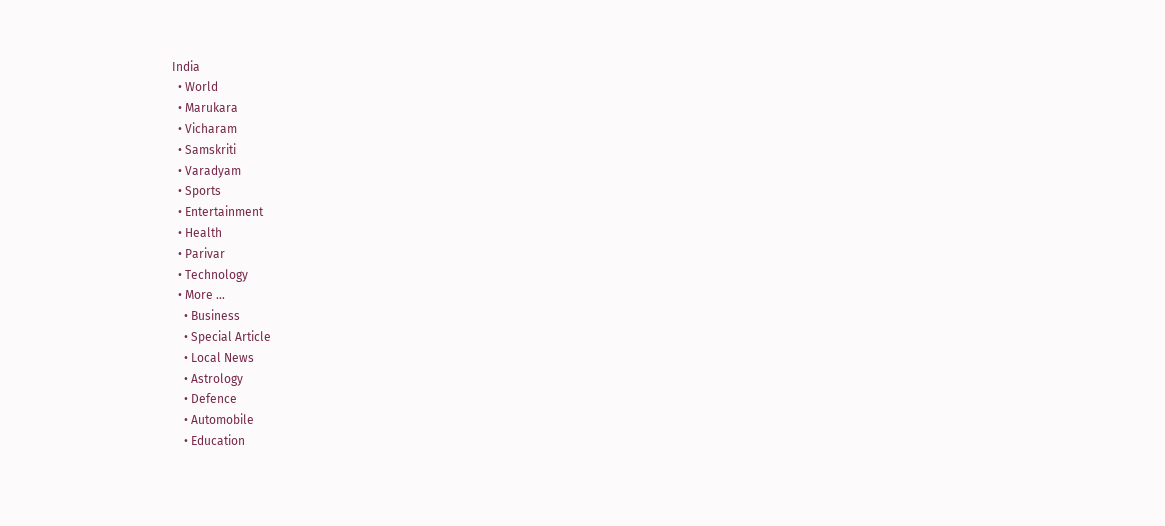India
  • World
  • Marukara
  • Vicharam
  • Samskriti
  • Varadyam
  • Sports
  • Entertainment
  • Health
  • Parivar
  • Technology
  • More …
    • Business
    • Special Article
    • Local News
    • Astrology
    • Defence
    • Automobile
    • Education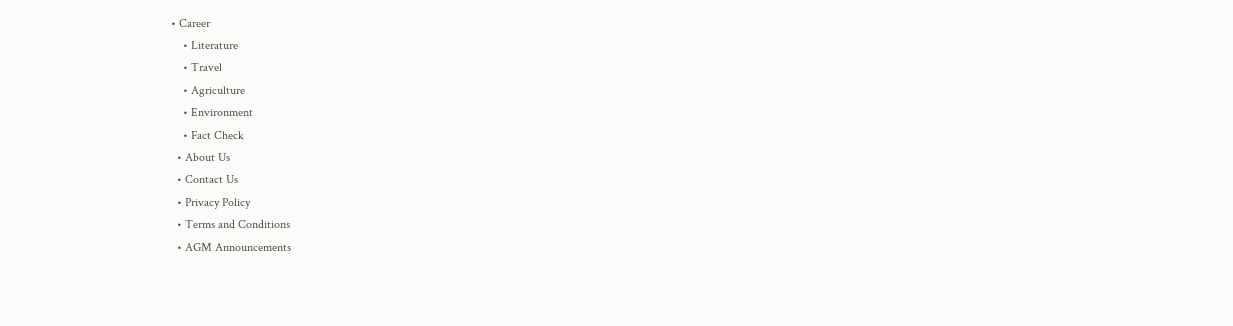• Career
    • Literature
    • Travel
    • Agriculture
    • Environment
    • Fact Check
  • About Us
  • Contact Us
  • Privacy Policy
  • Terms and Conditions
  • AGM Announcements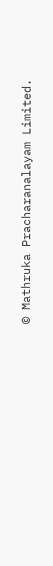© Mathruka Pracharanalayam Limited.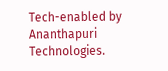Tech-enabled by Ananthapuri Technologies.